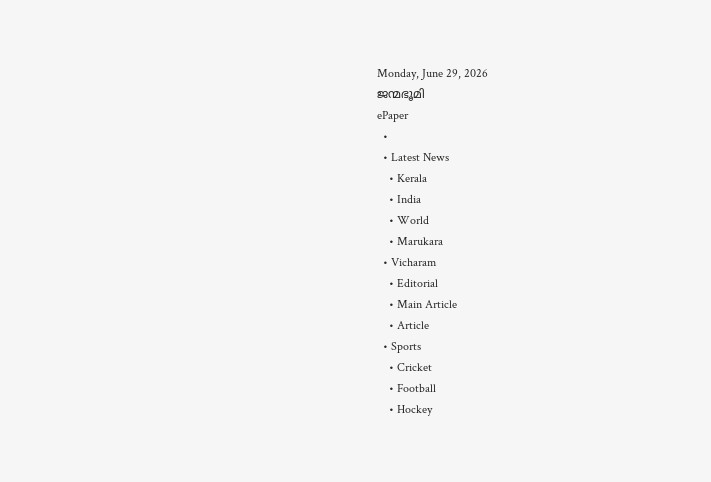Monday, June 29, 2026
ജന്മഭൂമി
ePaper
  •
  • Latest News
    • Kerala
    • India
    • World
    • Marukara
  • Vicharam
    • Editorial
    • Main Article
    • Article
  • Sports
    • Cricket
    • Football
    • Hockey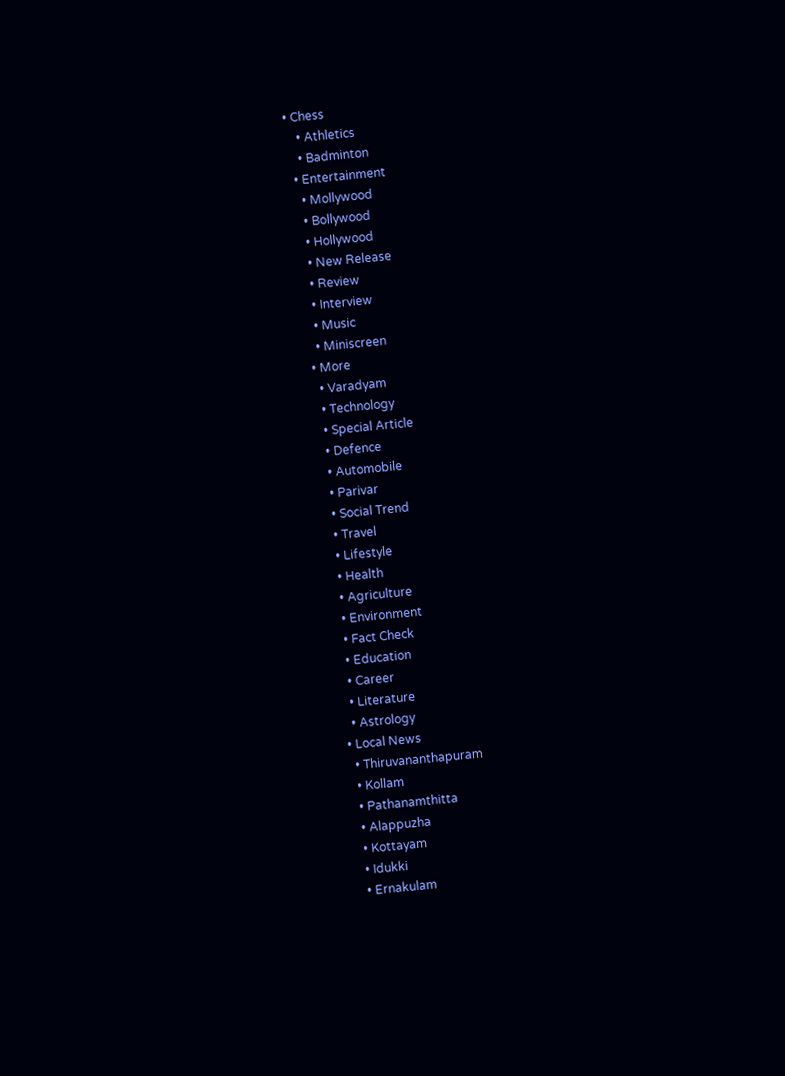• Chess
    • Athletics
    • Badminton
  • Entertainment
    • Mollywood
    • Bollywood
    • Hollywood
    • New Release
    • Review
    • Interview
    • Music
    • Miniscreen
  • More
    • Varadyam
    • Technology
    • Special Article
    • Defence
    • Automobile
    • Parivar
    • Social Trend
    • Travel
    • Lifestyle
    • Health
    • Agriculture
    • Environment
    • Fact Check
    • Education
    • Career
    • Literature
    • Astrology
  • Local News
    • Thiruvananthapuram
    • Kollam
    • Pathanamthitta
    • Alappuzha
    • Kottayam
    • Idukki
    • Ernakulam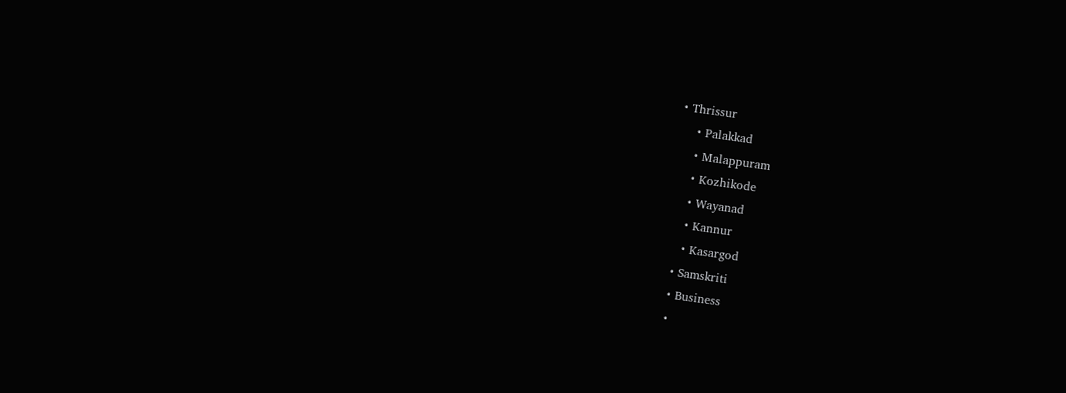• Thrissur
    • Palakkad
    • Malappuram
    • Kozhikode
    • Wayanad
    • Kannur
    • Kasargod
  • Samskriti
  • Business
  •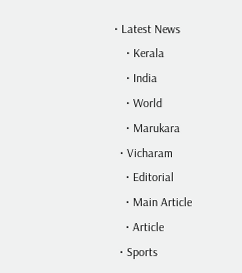• Latest News
    • Kerala
    • India
    • World
    • Marukara
  • Vicharam
    • Editorial
    • Main Article
    • Article
  • Sports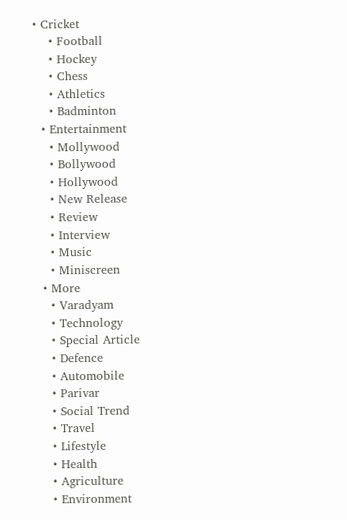• Cricket
    • Football
    • Hockey
    • Chess
    • Athletics
    • Badminton
  • Entertainment
    • Mollywood
    • Bollywood
    • Hollywood
    • New Release
    • Review
    • Interview
    • Music
    • Miniscreen
  • More
    • Varadyam
    • Technology
    • Special Article
    • Defence
    • Automobile
    • Parivar
    • Social Trend
    • Travel
    • Lifestyle
    • Health
    • Agriculture
    • Environment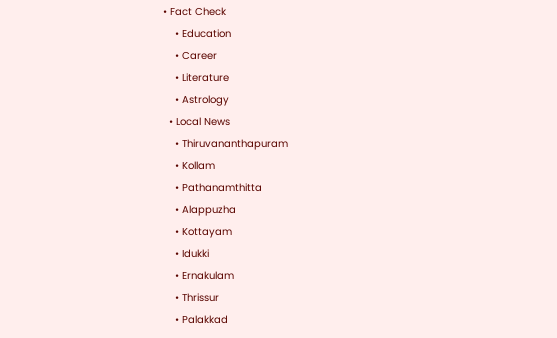• Fact Check
    • Education
    • Career
    • Literature
    • Astrology
  • Local News
    • Thiruvananthapuram
    • Kollam
    • Pathanamthitta
    • Alappuzha
    • Kottayam
    • Idukki
    • Ernakulam
    • Thrissur
    • Palakkad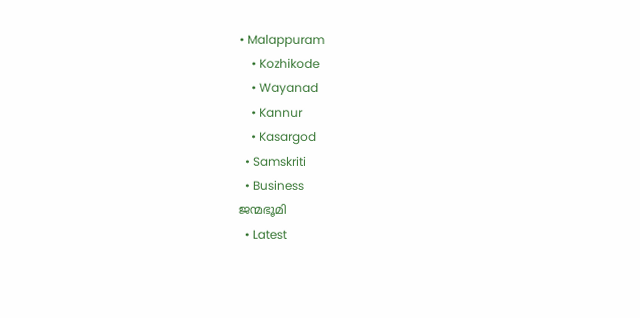• Malappuram
    • Kozhikode
    • Wayanad
    • Kannur
    • Kasargod
  • Samskriti
  • Business
ജന്മഭൂമി
  • Latest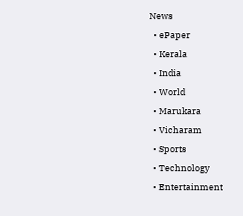News
  • ePaper
  • Kerala
  • India
  • World
  • Marukara
  • Vicharam
  • Sports
  • Technology
  • Entertainment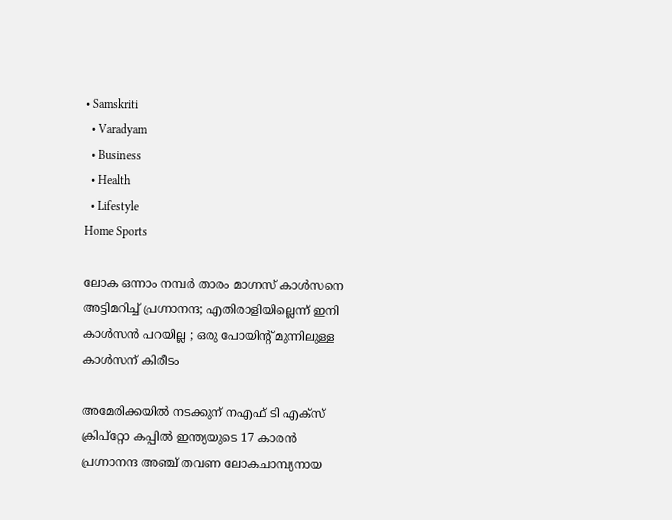• Samskriti
  • Varadyam
  • Business
  • Health
  • Lifestyle
Home Sports

ലോക ഒന്നാം നമ്പര്‍ താരം മാഗ്നസ് കാള്‍സനെ അട്ടിമറിച്ച് പ്രഗ്നാനന്ദ; എതിരാളിയില്ലെന്ന് ഇനി കാള്‍സന്‍ പറയില്ല ; ഒരു പോയിന്‍റ് മുന്നിലുള്ള കാള്‍സന് കിരീടം

അമേരിക്കയില്‍ നടക്കുന് നഎഫ് ടി എക്സ് ക്രിപ്റ്റോ കപ്പില്‍ ഇന്ത്യയുടെ 17 കാരന്‍ പ്രഗ്നാനന്ദ അഞ്ച് തവണ ലോകചാമ്പ്യനായ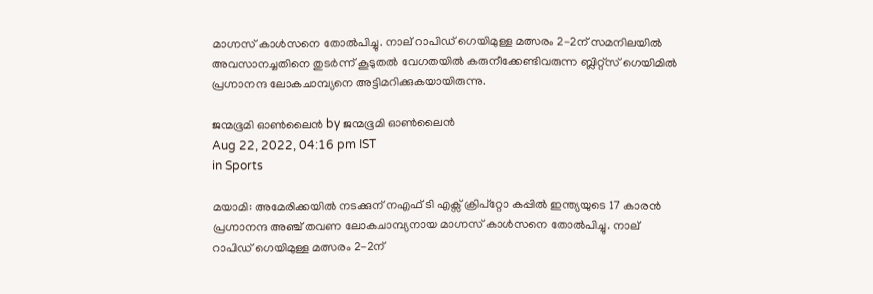മാഗ്നസ് കാള്‍സനെ തോല്‍പിച്ചു. നാല് റാപിഡ് ഗെയിമുള്ള മത്സരം 2-2ന് സമനിലയില്‍ അവസാനച്ചതിനെ തുടര്‍ന്ന് കൂടുതല്‍ വേഗതയില്‍ കരുനീക്കേണ്ടിവരുന്ന ബ്ലിറ്റ്സ് ഗെയിമില്‍ പ്രഗ്നാനന്ദ ലോകചാമ്പ്യനെ അട്ടിമറിക്കുകയായിരുന്നു.

ജന്മഭൂമി ഓണ്‍ലൈന്‍ by ജന്മഭൂമി ഓണ്‍ലൈന്‍
Aug 22, 2022, 04:16 pm IST
in Sports

മയാമി: അമേരിക്കയില്‍ നടക്കുന് നഎഫ് ടി എക്സ് ക്രിപ്റ്റോ കപ്പില്‍ ഇന്ത്യയുടെ 17 കാരന്‍ പ്രഗ്നാനന്ദ അഞ്ച് തവണ ലോകചാമ്പ്യനായ മാഗ്നസ് കാള്‍സനെ തോല്‍പിച്ചു. നാല് റാപിഡ് ഗെയിമുള്ള മത്സരം 2-2ന്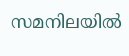സമനിലയില്‍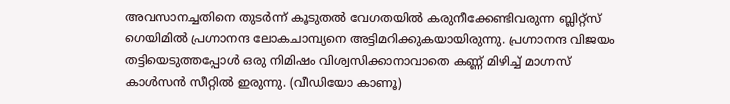അവസാനച്ചതിനെ തുടര്‍ന്ന് കൂടുതല്‍ വേഗതയില്‍ കരുനീക്കേണ്ടിവരുന്ന ബ്ലിറ്റ്സ് ഗെയിമില്‍ പ്രഗ്നാനന്ദ ലോകചാമ്പ്യനെ അട്ടിമറിക്കുകയായിരുന്നു. പ്രഗ്നാനന്ദ വിജയം തട്ടിയെടുത്തപ്പോള്‍ ഒരു നിമിഷം വിശ്വസിക്കാനാവാതെ കണ്ണ് മിഴിച്ച് മാഗ്നസ് കാള്‍സന്‍ സീറ്റില്‍ ഇരുന്നു. (വീഡിയോ കാണൂ)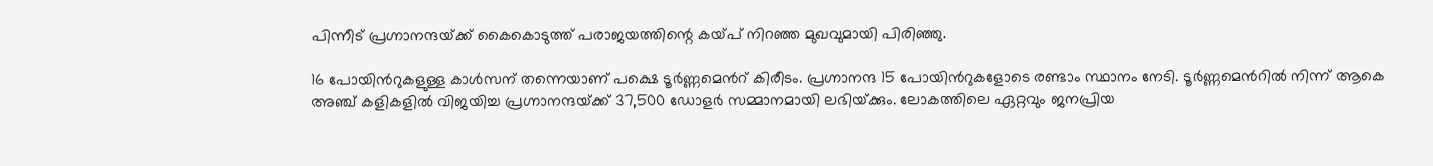പിന്നീട് പ്രഗ്നാനന്ദയ്‌ക്ക് കൈകൊടുത്ത് പരാജയത്തിന്റെ കയ്‌പ് നിറഞ്ഞ മുഖവുമായി പിരിഞ്ഞു.

16 പോയിന്‍റുകളുള്ള കാള്‍സന് തന്നെയാണ് പക്ഷെ ടൂര്‍ണ്ണമെന്‍റ് കിരീടം. പ്രഗ്നാനന്ദ 15 പോയിന്‍റുകളോടെ രണ്ടാം സ്ഥാനം നേടി. ടൂര്‍ണ്ണമെന്‍റില്‍ നിന്ന് ആകെ അഞ്ച് കളികളില്‍ വിജയിച്ച പ്രഗ്നാനന്ദയ്‌ക്ക് 37,500 ഡോളര്‍ സമ്മാനമായി ലഭിയ്‌ക്കും. ലോകത്തിലെ ഏറ്റവും ജനപ്രിയ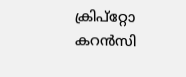ക്രിപ്റ്റോ കറന്‍സി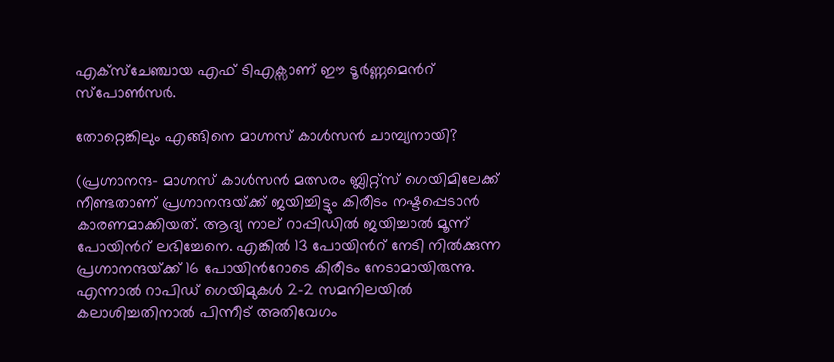എക്സ്ചേഞ്ചായ എഫ് ടിഎക്സാണ് ഈ ടൂര്‍ണ്ണമെന്‍റ് സ്പോണ്‍സര്‍.

തോറ്റെങ്കിലും എങ്ങിനെ മാഗ്നസ് കാള്‍സന്‍ ചാമ്പ്യനായി?

(പ്രഗ്നാനന്ദ- മാഗ്നസ് കാള്‍സന്‍ മത്സരം ബ്ലിറ്റ്സ് ഗെയിമിലേക്ക് നീണ്ടതാണ് പ്രഗ്നാനന്ദയ്‌ക്ക് ജയിച്ചിട്ടും കിരീടം നഷ്ടപ്പെടാന്‍ കാരണമാക്കിയത്. ആദ്യ നാല് റാപ്പിഡില്‍ ജയിച്ചാല്‍ മൂന്ന് പോയിന്‍റ് ലഭിച്ചേനെ. എങ്കില്‍ 13 പോയിന്‍റ് നേടി നില്‍ക്കുന്ന പ്രഗ്നാനന്ദയ്‌ക്ക് 16 പോയിന്‍റോടെ കിരീടം നേടാമായിരുന്നു. എന്നാല്‍ റാപിഡ് ഗെയിമുകള്‍ 2-2 സമനിലയില്‍ കലാശിച്ചതിനാല്‍ പിന്നീട് അതിവേഗം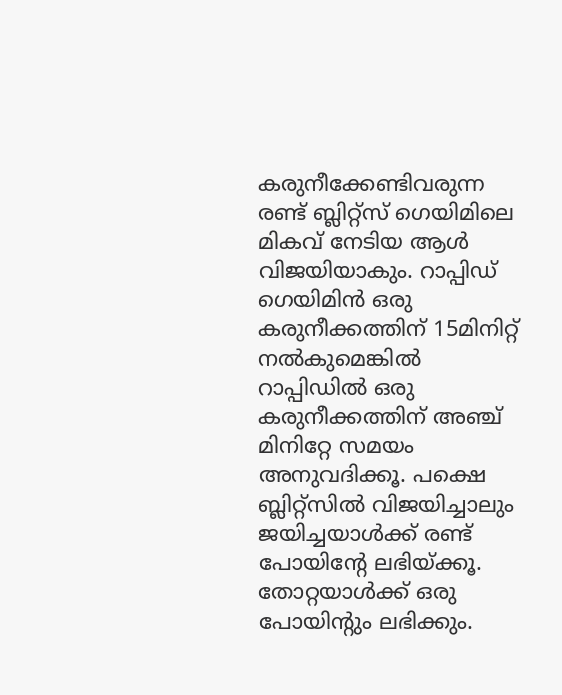കരുനീക്കേണ്ടിവരുന്ന രണ്ട് ബ്ലിറ്റ്സ് ഗെയിമിലെ മികവ് നേടിയ ആള്‍ വിജയിയാകും. റാപ്പിഡ് ഗെയിമിന്‍ ഒരു കരുനീക്കത്തിന് 15മിനിറ്റ് നല്‍കുമെങ്കില്‍ റാപ്പിഡില്‍ ഒരു കരുനീക്കത്തിന് അഞ്ച് മിനിറ്റേ സമയം അനുവദിക്കൂ. പക്ഷെ ബ്ലിറ്റ്സില്‍ വിജയിച്ചാലും ജയിച്ചയാള്‍ക്ക് രണ്ട് പോയിന്‍റേ ലഭിയ്ക്കൂ. തോറ്റയാള്‍ക്ക് ഒരു പോയിന്‍റും ലഭിക്കും.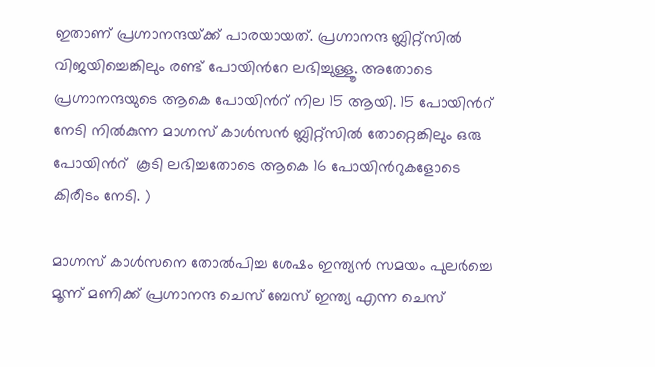ഇതാണ് പ്രഗ്നാനന്ദയ്‌ക്ക് പാരയായത്. പ്രഗ്നാനന്ദ ബ്ലിറ്റ്സില്‍ വിജയിച്ചെങ്കിലും രണ്ട് പോയിന്‍റേ ലഭിച്ചുള്ളൂ. അതോടെ പ്രഗ്നാനന്ദയുടെ ആകെ പോയിന്‍റ് നില 15 ആയി. 15 പോയിന്‍റ് നേടി നില്‍കുന്ന മാഗ്നസ് കാള്‍സന്‍ ബ്ലിറ്റ്സില്‍ തോറ്റെങ്കിലും ഒരു പോയിന്‍റ്  കൂടി ലഭിച്ചതോടെ ആകെ 16 പോയിന്‍റുകളോടെ കിരീടം നേടി. )

മാഗ്നസ് കാള്‍സനെ തോല്‍പിച്ച ശേഷം ഇന്ത്യന്‍ സമയം പുലര്‍ച്ചെ മൂന്ന് മണിക്ക് പ്രഗ്നാനന്ദ ചെസ് ബേസ് ഇന്ത്യ എന്ന ചെസ്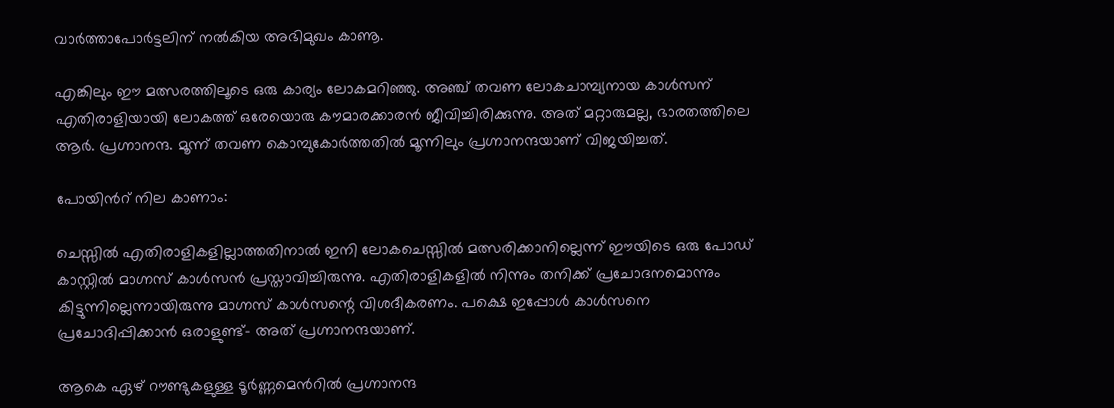വാര്‍ത്താപോര്‍ട്ടലിന് നല്‍കിയ അഭിമുഖം കാണൂ.

എങ്കിലും ഈ മത്സരത്തിലൂടെ ഒരു കാര്യം ലോകമറിഞ്ഞു. അഞ്ച് തവണ ലോകചാമ്പ്യനായ കാള്‍സന് എതിരാളിയായി ലോകത്ത് ഒരേയൊരു കൗമാരക്കാരന്‍ ജീവിച്ചിരിക്കുന്നു. അത് മറ്റാരുമല്ല, ഭാരതത്തിലെ ആര്‍. പ്രഗ്നാനന്ദ. മൂന്ന് തവണ കൊമ്പുകോര്‍ത്തതില്‍ മൂന്നിലും പ്രഗ്നാനന്ദയാണ് വിജയിച്ചത്.

പോയിന്‍റ് നില കാണാം:

ചെസ്സില്‍ എതിരാളികളില്ലാത്തതിനാല്‍ ഇനി ലോകചെസ്സില്‍ മത്സരിക്കാനില്ലെന്ന് ഈയിടെ ഒരു പോഡ് കാസ്റ്റില്‍ മാഗ്നസ് കാള്‍സന്‍ പ്രസ്താവിച്ചിരുന്നു. എതിരാളികളില്‍ നിന്നും തനിക്ക് പ്രചോദനമൊന്നും കിട്ടുന്നില്ലെന്നായിരുന്നു മാഗ്നസ് കാള്‍സന്റെ വിശദീകരണം. പക്ഷെ ഇപ്പോള്‍ കാള്‍സനെ പ്രചോദിപ്പിക്കാന്‍ ഒരാളുണ്ട്- അത് പ്രഗ്നാനന്ദയാണ്.

ആകെ ഏഴ് റൗണ്ടുകളുള്ള ടൂര്‍ണ്ണമെന്‍റില്‍ പ്രഗ്നാനന്ദ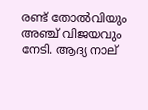രണ്ട് തോല്‍വിയും അഞ്ച് വിജയവും നേടി. ആദ്യ നാല്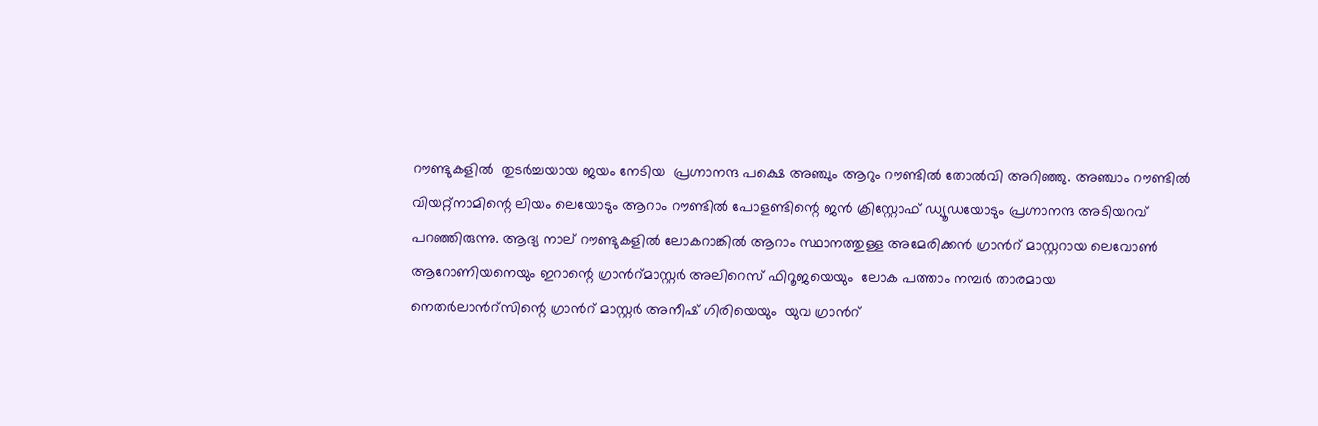റൗണ്ടുകളില്‍  തുടര്‍ച്ചയായ ജയം നേടിയ  പ്രഗ്നാനന്ദ പക്ഷെ അഞ്ചും ആറും റൗണ്ടില്‍ തോല്‍വി അറിഞ്ഞു. അഞ്ചാം റൗണ്ടില്‍ വിയറ്റ്നാമിന്റെ ലിയം ലെയോടും ആറാം റൗണ്ടില്‍ പോളണ്ടിന്റെ ജന്‍ ക്രിസ്റ്റോഫ് ഡ്യൂഡയോടും പ്രഗ്നാനന്ദ അടിയറവ് പറഞ്ഞിരുന്നു. ആദ്യ നാല് റൗണ്ടുകളില്‍ ലോകറാങ്കില്‍ ആറാം സ്ഥാനത്തുള്ള അമേരിക്കന്‍ ഗ്രാന്‍റ് മാസ്റ്ററായ ലെവോണ്‍ ആറോണിയനെയും ഇറാന്റെ ഗ്രാന്‍റ്മാസ്റ്റര്‍ അലിറെസ് ഫിറൂജയെയും  ലോക പത്താം നമ്പര്‍ താരമായ നെതര്‍ലാന്‍റ്സിന്റെ ഗ്രാന്‍റ് മാസ്റ്റര്‍ അനീഷ് ഗിരിയെയും  യുവ ഗ്രാന്‍റ്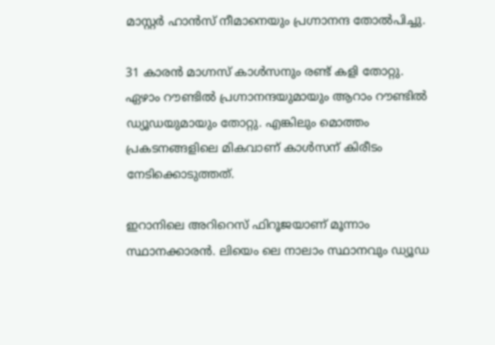മാസ്റ്റര്‍ ഹാന്‍സ് നീമാനെയും പ്രഗ്നാനന്ദ തോല്‍പിച്ചു.

31 കാരന്‍ മാഗ്നസ് കാള്‍സനും രണ്ട് കളി തോറ്റു. ഏഴാം റൗണ്ടില്‍ പ്രഗ്നാനന്ദയുമായും ആറാം റൗണ്ടില്‍ ഡ്യൂഡയുമായും തോറ്റു. എങ്കിലും മൊത്തം പ്രകടനങ്ങളിലെ മികവാണ് കാള്‍സന് കിരീടം നേടിക്കൊടുത്തത്.

ഇറാനിലെ അറിറെസ് ഫിറൂജയാണ് മൂന്നാം സ്ഥാനക്കാരന്‍. ലിയെം ലെ നാലാം സ്ഥാനവും ‍ഡ്യൂഡ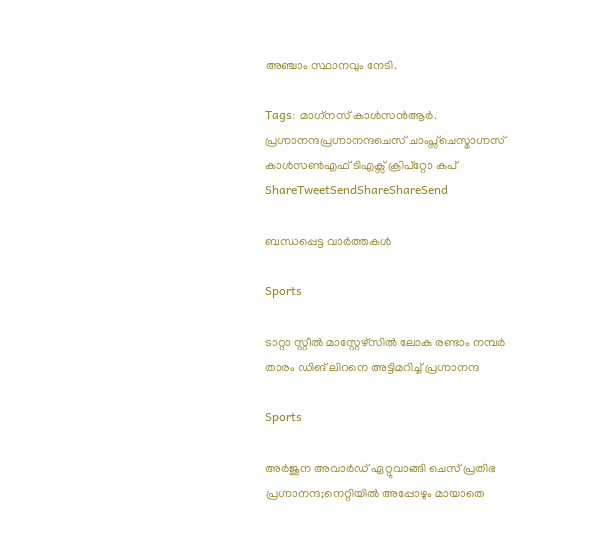അഞ്ചാം സ്ഥാനവും നേടി.

Tags: മാഗ്‌നസ് കാള്‍സന്‍ആര്‍. പ്രഗ്നാനന്ദപ്രഗ്നാനന്ദചെസ് ചാംപ്സ്ചെസ്മാഗ്നസ് കാള്‍സണ്‍എഫ് ടിഎക്സ് ക്രിപ്റ്റോ കപ്
ShareTweetSendShareShareSend

ബന്ധപ്പെട്ട വാര്‍ത്തകള്‍

Sports

ടാറ്റാ സ്റ്റീല്‍ മാസ്റ്റേഴ്സില്‍ ലോക രണ്ടാം നമ്പര്‍ താരം ഡിങ് ലിറനെ അട്ടിമറിച്ച് പ്രഗ്നാനന്ദ

Sports

അര്‍ജുന അവാര്‍ഡ് ഏറ്റുവാങ്ങി ചെസ് പ്രതിഭ പ്രഗ്നാനന്ദ;നെറ്റിയില്‍ അപ്പോഴും മായാതെ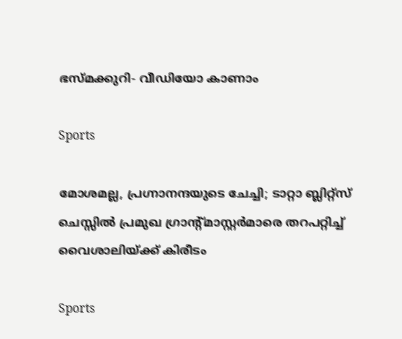ഭസ്മക്കുറി- വീഡിയോ കാണാം

Sports

മോശമല്ല, പ്രഗ്നാനന്ദയുടെ ചേച്ചി; ടാറ്റാ ബ്ലിറ്റ്സ് ചെസ്സില്‍ പ്രമുഖ ഗ്രാന്‍റ്മാസ്റ്റര്‍മാരെ തറപറ്റിച്ച് വൈശാലിയ്‌ക്ക് കിരീടം

Sports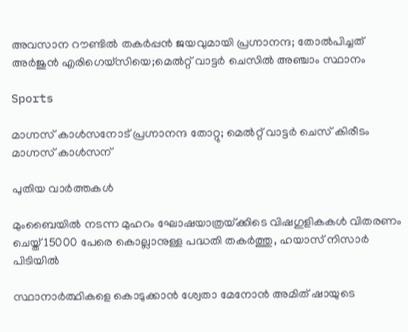അവസാന റൗണ്ടില്‍ തകര്‍പ്പന്‍ ജയവുമായി പ്രഗ്നാനന്ദ; തോല്‍പിച്ചത് അര്‍ജുന്‍ എരിഗെയ്സിയെ;മെല്‍റ്റ് വാട്ടര്‍ ചെസില്‍ അഞ്ചാം സ്ഥാനം

Sports

മാഗ്നസ് കാള്‍സനോട് പ്രഗ്നാനന്ദ തോറ്റു; മെല്‍റ്റ് വാട്ടര്‍ ചെസ് കിരീടം മാഗ്നസ് കാള്‍സന്

പുതിയ വാര്‍ത്തകള്‍

മുംബൈയിൽ നടന്ന മുഹറം ഘോഷയാത്രയ്‌ക്കിടെ വിഷഗുളികകള്‍ വിതരണം ചെയ്ത് 15000 പേരെ കൊല്ലാനുള്ള പദ്ധതി തകര്‍ത്തു, ഹയാസ് നിസാര്‍ പിടിയില്‍

സ്ഥാനാർത്ഥികളെ കൊടുക്കാൻ ശ്വേതാ മേനോൻ അമിത് ഷായുടെ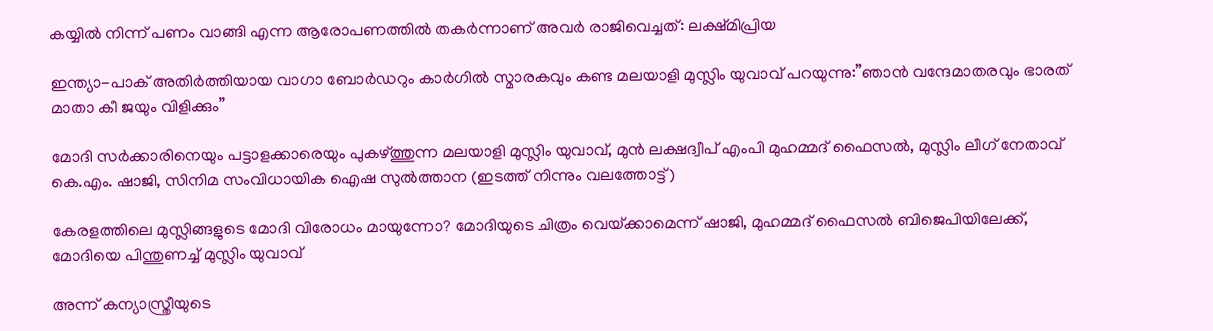കയ്യിൽ നിന്ന് പണം വാങ്ങി എന്ന ആരോപണത്തില്‍ തകര്‍ന്നാണ് അവര്‍ രാജിവെച്ചത്: ലക്ഷ്മിപ്രിയ

ഇന്ത്യാ-പാക് അതിര്‍ത്തിയായ വാഗാ ബോര്‍ഡറും കാര്‍ഗില്‍ സ്മാരകവും കണ്ട മലയാളി മുസ്ലിം യുവാവ് പറയുന്നു:”ഞാന്‍ വന്ദേമാതരവും ഭാരത് മാതാ കീ ജയും വിളിക്കും”

മോദി സര്‍ക്കാരിനെയും പട്ടാളക്കാരെയും പുകഴ്ത്തുന്ന മലയാളി മുസ്ലിം യുവാവ്, മുന്‍ ലക്ഷദ്വീപ് എംപി മുഹമ്മദ് ഫൈസല്‍, മുസ്ലിം ലീഗ് നേതാവ് കെ.എം. ഷാജി, സിനിമ സംവിധായിക ഐഷ സുല്‍ത്താന (ഇടത്ത് നിന്നും വലത്തോട്ട്)

കേരളത്തിലെ മുസ്ലിങ്ങളുടെ മോദി വിരോധം മായുന്നോ? മോദിയുടെ ചിത്രം വെയ്‌ക്കാമെന്ന് ഷാജി, മുഹമ്മദ് ഫൈസല്‍ ബിജെപിയിലേക്ക്, മോദിയെ പിന്തുണച്ച് മുസ്ലിം യുവാവ്

അന്ന് കന്യാസ്ത്രീയുടെ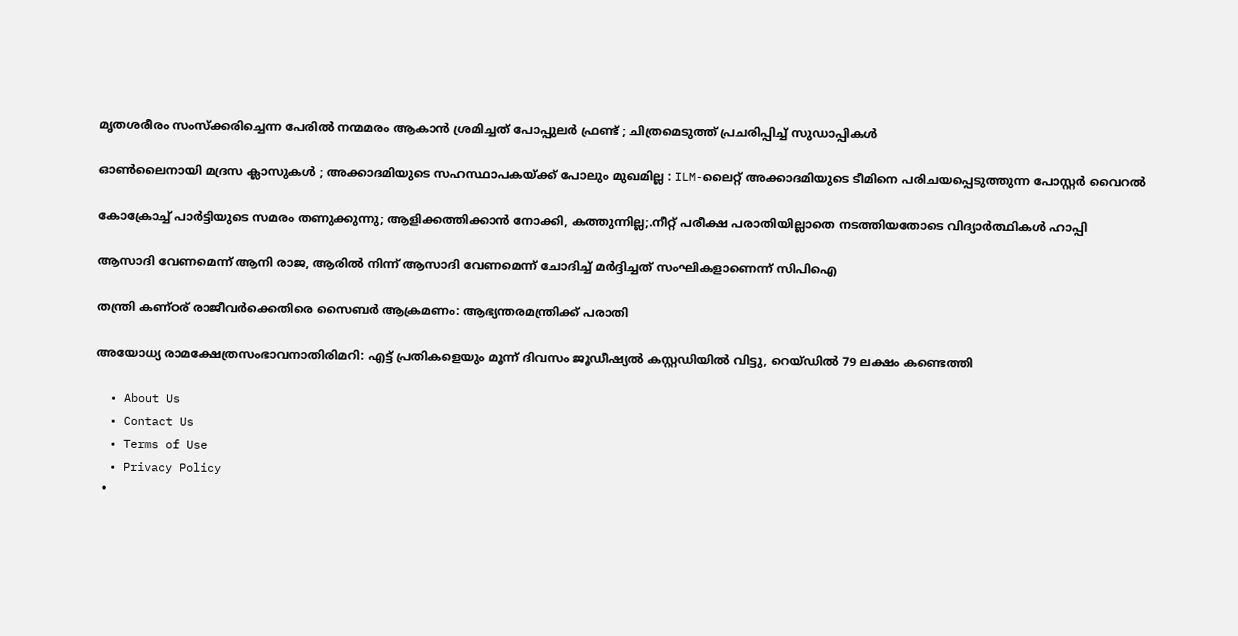മൃതശരീരം സംസ്ക്കരിച്ചെന്ന പേരിൽ നന്മമരം ആകാൻ ശ്രമിച്ചത് പോപ്പുലർ ഫ്രണ്ട് ; ചിത്രമെടുത്ത് പ്രചരിപ്പിച്ച് സുഡാപ്പികൾ

ഓൺലൈനായി മദ്രസ ക്ലാസുകൾ ; അക്കാദമിയുടെ സഹസ്ഥാപകയ്‌ക്ക് പോലും മുഖമില്ല : ILM-ലൈറ്റ് അക്കാദമിയുടെ ടീമിനെ പരിചയപ്പെടുത്തുന്ന പോസ്റ്റർ വൈറൽ

കോക്രോച്ച് പാര്‍ട്ടിയുടെ സമരം തണുക്കുന്നു; ആളിക്കത്തിക്കാന്‍ നോക്കി, കത്തുന്നില്ല;.നീറ്റ് പരീക്ഷ പരാതിയില്ലാതെ നടത്തിയതോടെ വിദ്യാര്‍ത്ഥികള്‍ ഹാപ്പി

ആസാദി വേണമെന്ന് ആനി രാജ, ആരില്‍ നിന്ന് ആസാദി വേണമെന്ന് ചോദിച്ച് മര്‍ദ്ദിച്ചത് സംഘികളാണെന്ന് സിപിഐ

തന്ത്രി കണ്ഠര് രാജീവര്‍ക്കെതിരെ സൈബര്‍ ആക്രമണം: ആഭ്യന്തരമന്ത്രിക്ക് പരാതി

അയോധ്യ രാമക്ഷേത്രസംഭാവനാതിരിമറി: എട്ട് പ്രതികളെയും മൂന്ന് ദിവസം ജൂഡീഷ്യല്‍ കസ്റ്റഡിയില്‍ വിട്ടു, റെയ്ഡില്‍ 79 ലക്ഷം കണ്ടെത്തി

  • About Us
  • Contact Us
  • Terms of Use
  • Privacy Policy
  •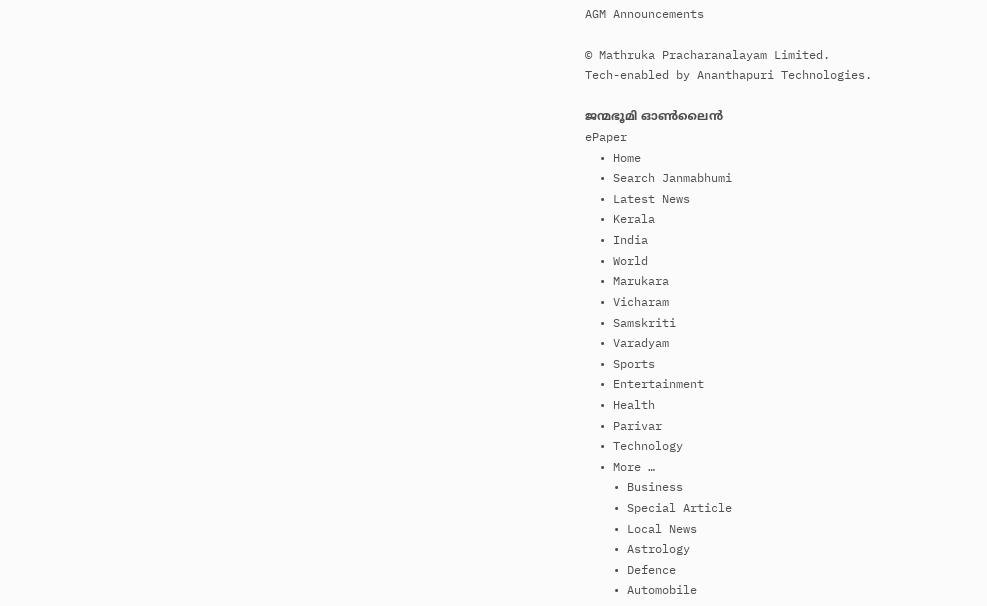AGM Announcements

© Mathruka Pracharanalayam Limited.
Tech-enabled by Ananthapuri Technologies.

ജന്മഭൂമി ഓണ്‍ലൈന്‍
ePaper
  • Home
  • Search Janmabhumi
  • Latest News
  • Kerala
  • India
  • World
  • Marukara
  • Vicharam
  • Samskriti
  • Varadyam
  • Sports
  • Entertainment
  • Health
  • Parivar
  • Technology
  • More …
    • Business
    • Special Article
    • Local News
    • Astrology
    • Defence
    • Automobile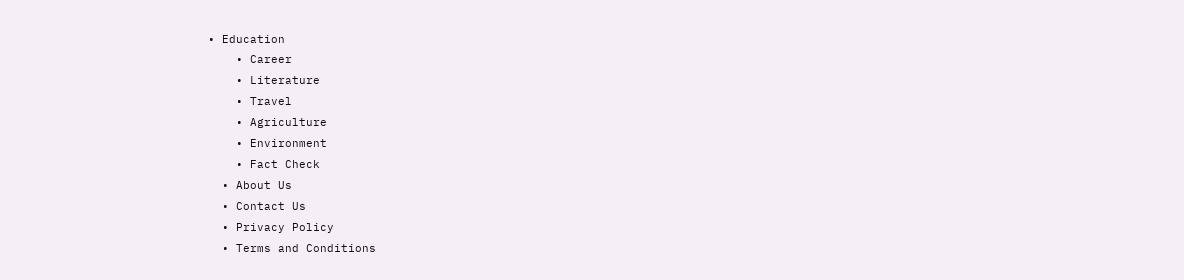• Education
    • Career
    • Literature
    • Travel
    • Agriculture
    • Environment
    • Fact Check
  • About Us
  • Contact Us
  • Privacy Policy
  • Terms and Conditions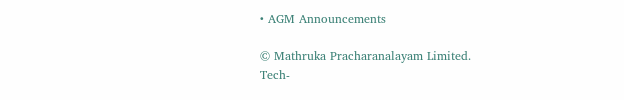• AGM Announcements

© Mathruka Pracharanalayam Limited.
Tech-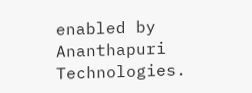enabled by Ananthapuri Technologies.